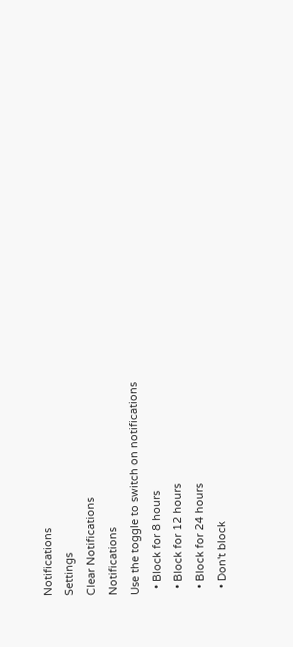Notifications
Settings
Clear Notifications
Notifications
Use the toggle to switch on notifications
  • Block for 8 hours
  • Block for 12 hours
  • Block for 24 hours
  • Don't block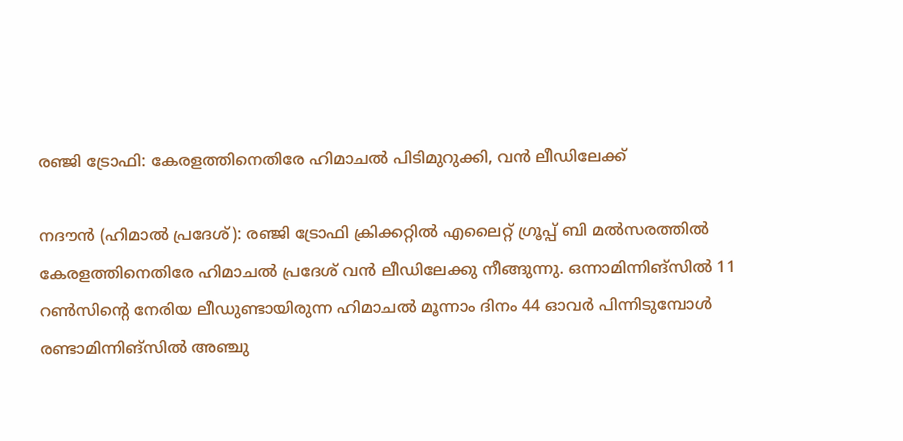രഞ്ജി ട്രോഫി: കേരളത്തിനെതിരേ ഹിമാചല്‍ പിടിമുറുക്കി, വന്‍ ലീഡിലേക്ക്

നദൗന്‍ (ഹിമാല്‍ പ്രദേശ്): രഞ്ജി ട്രോഫി ക്രിക്കറ്റില്‍ എലൈറ്റ് ഗ്രൂപ്പ് ബി മല്‍സരത്തില്‍ കേരളത്തിനെതിരേ ഹിമാചല്‍ പ്രദേശ് വന്‍ ലീഡിലേക്കു നീങ്ങുന്നു. ഒന്നാമിന്നിങ്‌സില്‍ 11 റണ്‍സിന്റെ നേരിയ ലീഡുണ്ടായിരുന്ന ഹിമാചല്‍ മൂന്നാം ദിനം 44 ഓവര്‍ പിന്നിടുമ്പോള്‍ രണ്ടാമിന്നിങ്‌സില്‍ അഞ്ചു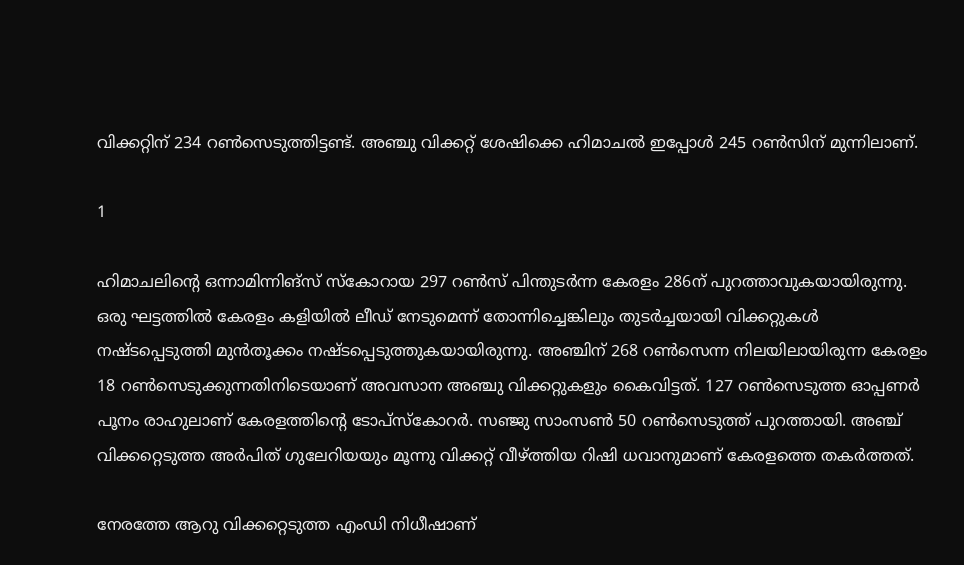വിക്കറ്റിന് 234 റണ്‍സെടുത്തിട്ടണ്ട്. അഞ്ചു വിക്കറ്റ് ശേഷിക്കെ ഹിമാചല്‍ ഇപ്പോള്‍ 245 റണ്‍സിന് മുന്നിലാണ്.

1

ഹിമാചലിന്റെ ഒന്നാമിന്നിങ്‌സ് സ്‌കോറായ 297 റണ്‍സ് പിന്തുടര്‍ന്ന കേരളം 286ന് പുറത്താവുകയായിരുന്നു. ഒരു ഘട്ടത്തില്‍ കേരളം കളിയില്‍ ലീഡ് നേടുമെന്ന് തോന്നിച്ചെങ്കിലും തുടര്‍ച്ചയായി വിക്കറ്റുകള്‍ നഷ്ടപ്പെടുത്തി മുന്‍തൂക്കം നഷ്ടപ്പെടുത്തുകയായിരുന്നു. അഞ്ചിന് 268 റണ്‍സെന്ന നിലയിലായിരുന്ന കേരളം 18 റണ്‍സെടുക്കുന്നതിനിടെയാണ് അവസാന അഞ്ചു വിക്കറ്റുകളും കൈവിട്ടത്. 127 റണ്‍സെടുത്ത ഓപ്പണര്‍ പൂനം രാഹുലാണ് കേരളത്തിന്റെ ടോപ്‌സ്‌കോറര്‍. സഞ്ജു സാംസണ്‍ 50 റണ്‍സെടുത്ത് പുറത്തായി. അഞ്ച് വിക്കറ്റെടുത്ത അര്‍പിത് ഗുലേറിയയും മൂന്നു വിക്കറ്റ് വീഴ്ത്തിയ റിഷി ധവാനുമാണ് കേരളത്തെ തകര്‍ത്തത്.

നേരത്തേ ആറു വിക്കറ്റെടുത്ത എംഡി നിധീഷാണ്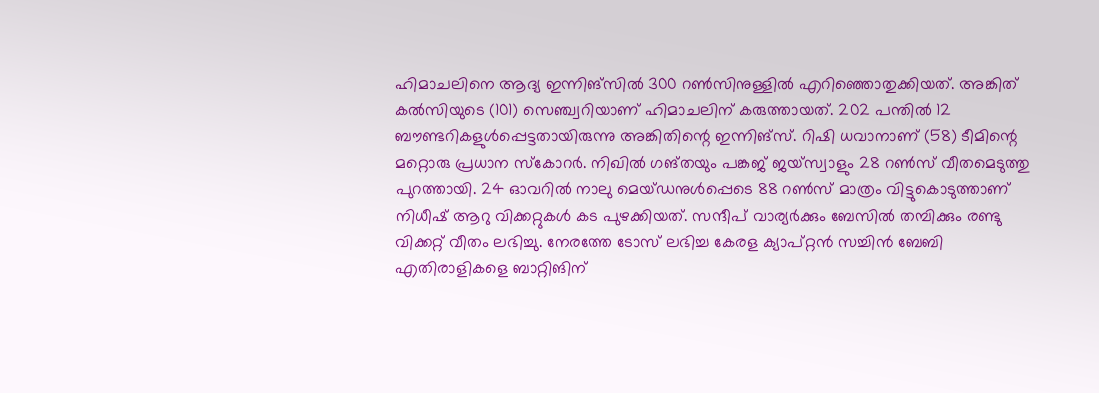ഹിമാചലിനെ ആദ്യ ഇന്നിങ്‌സില്‍ 300 റണ്‍സിനുള്ളില്‍ എറിഞ്ഞൊതുക്കിയത്. അങ്കിത് കല്‍സിയുടെ (101) സെഞ്ച്വറിയാണ് ഹിമാചലിന് കരുത്തായത്. 202 പന്തില്‍ 12 ബൗണ്ടറികളുള്‍പ്പെട്ടതായിരുന്നു അങ്കിതിന്റെ ഇന്നിങ്‌സ്. റിഷി ധവാനാണ് (58) ടീമിന്റെ മറ്റൊരു പ്രധാന സ്‌കോറര്‍. നിഖില്‍ ഗങ്തയും പങ്കജ് ജയ്‌സ്വാളും 28 റണ്‍സ് വീതമെടുത്തു പുറത്തായി. 24 ഓവറില്‍ നാലു മെയ്ഡനുള്‍പ്പെടെ 88 റണ്‍സ് മാത്രം വിട്ടുകൊടുത്താണ് നിധീഷ് ആറു വിക്കറ്റുകള്‍ കട പുഴക്കിയത്. സന്ദീപ് വാര്യര്‍ക്കും ബേസില്‍ തമ്പിക്കും രണ്ടു വിക്കറ്റ് വീതം ലഭിച്ചു. നേരത്തേ ടോസ് ലഭിച്ച കേരള ക്യാപ്റ്റന്‍ സച്ചിന്‍ ബേബി എതിരാളികളെ ബാറ്റിങിന്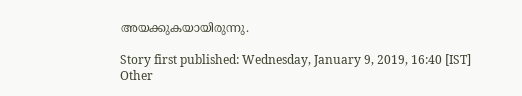അയക്കുകയായിരുന്നു.

Story first published: Wednesday, January 9, 2019, 16:40 [IST]
Other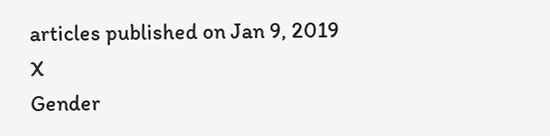articles published on Jan 9, 2019
X
Gender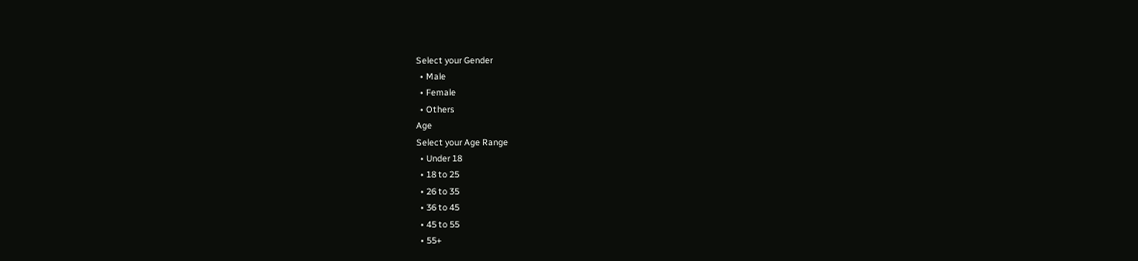Select your Gender
  • Male
  • Female
  • Others
Age
Select your Age Range
  • Under 18
  • 18 to 25
  • 26 to 35
  • 36 to 45
  • 45 to 55
  • 55+